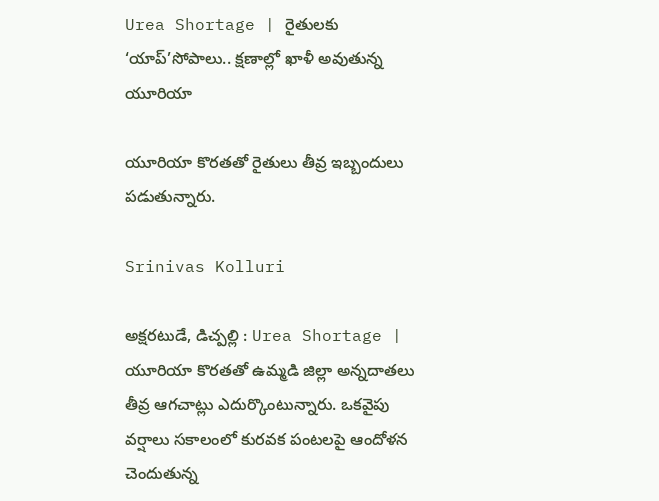Urea Shortage | రైతులకు ‘యాప్’సోపాలు.. క్షణాల్లో ఖాళీ అవుతున్న యూరియా

యూరియా కొరతతో రైతులు తీవ్ర ఇబ్బందులు పడుతున్నారు.

Srinivas Kolluri

అక్షరటుడే, డిచ్పల్లి : Urea Shortage | యూరియా కొరతతో ఉమ్మడి జిల్లా అన్నదాతలు తీవ్ర ఆగచాట్లు ఎదుర్కొంటున్నారు. ఒకవైపు వర్షాలు సకాలంలో కురవక పంటలపై ఆందోళన చెందుతున్న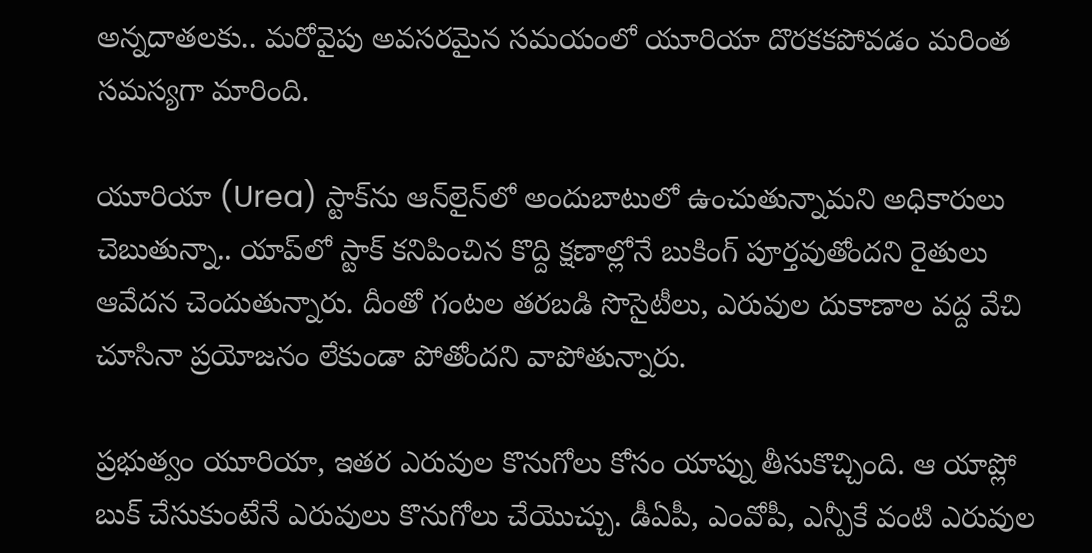అన్నదాతలకు.. మరోవైపు అవసరమైన సమయంలో యూరియా దొరకకపోవడం మరింత సమస్యగా మారింది.

యూరియా (Urea) స్టాక్‌ను ఆన్‌లైన్‌లో అందుబాటులో ఉంచుతున్నామని అధికారులు చెబుతున్నా.. యాప్‌లో స్టాక్ కనిపించిన కొద్ది క్షణాల్లోనే బుకింగ్ పూర్తవుతోందని రైతులు ఆవేదన చెందుతున్నారు. దీంతో గంటల తరబడి సొసైటీలు, ఎరువుల దుకాణాల వద్ద వేచి చూసినా ప్రయోజనం లేకుండా పోతోందని వాపోతున్నారు.

ప్రభుత్వం యూరియా, ఇతర ఎరువుల కొనుగోలు కోసం యాప్ను తీసుకొచ్చింది. ఆ యాప్లో బుక్ చేసుకుంటేనే ఎరువులు కొనుగోలు చేయొచ్చు. డీఏపీ, ఎంవోపీ, ఎన్పీకే వంటి ఎరువుల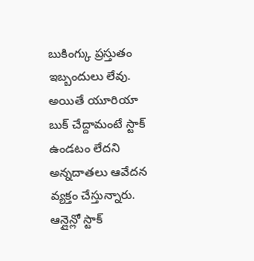బుకింగ్కు ప్రస్తుతం ఇబ్బందులు లేవు. అయితే యూరియా బుక్ చేద్దామంటే స్టాక్ ఉండటం లేదని అన్నదాతలు ఆవేదన వ్యక్తం చేస్తున్నారు. ఆన్లైన్లో స్టాక్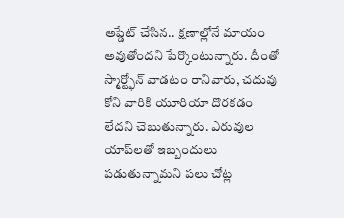అప్డేట్ చేసిన.. క్షణాల్లోనే మాయం అవుతోందని పేర్కొంటున్నారు. దీంతో స్మార్ట్ఫోన్ వాడటం రానివారు, చదువు కోని వారికి యూరియా దొరకడం లేదని చెబుతున్నారు. ఎరువుల యాప్‌లతో ఇబ్బందులు పడుతున్నామని పలు చోట్ల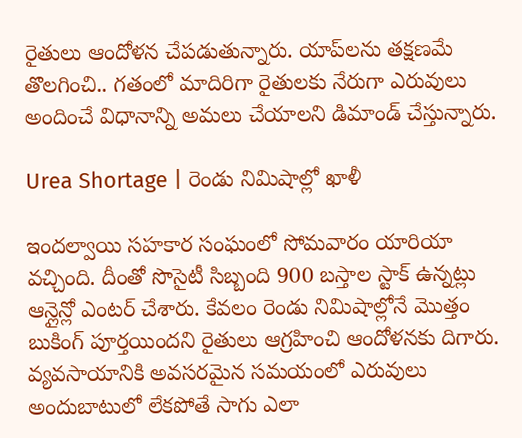రైతులు ఆందోళన చేపడుతున్నారు. యాప్‌లను తక్షణమే తొలగించి.. గతంలో మాదిరిగా రైతులకు నేరుగా ఎరువులు అందించే విధానాన్ని అమలు చేయాలని డిమాండ్ చేస్తున్నారు.

Urea Shortage | రెండు నిమిషాల్లో ఖాళీ

ఇందల్వాయి సహకార సంఘంలో సోమవారం యారియా వచ్చింది. దీంతో సొసైటీ సిబ్బంది 900 బస్తాల స్టాక్ ఉన్నట్లు ఆన్లైన్లో ఎంటర్ చేశారు. కేవలం రెండు నిమిషాల్లోనే మొత్తం బుకింగ్ పూర్తయిందని రైతులు ఆగ్రహించి ఆందోళనకు దిగారు. వ్యవసాయానికి అవసరమైన సమయంలో ఎరువులు అందుబాటులో లేకపోతే సాగు ఎలా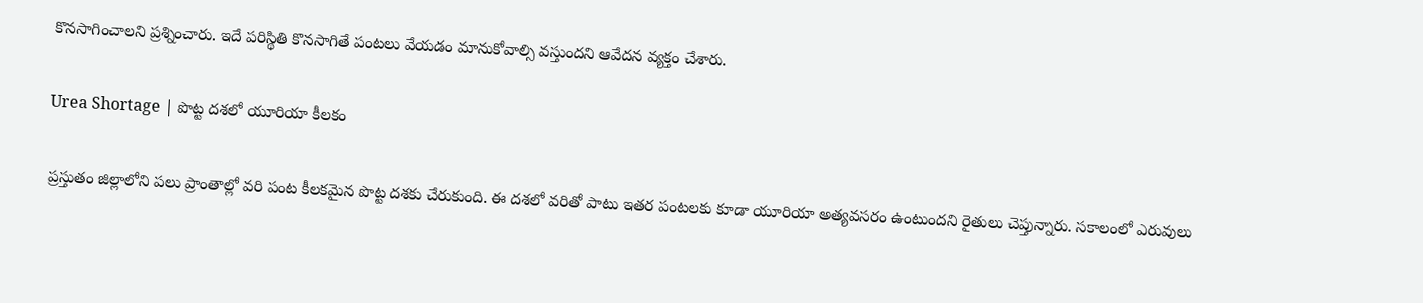కొనసాగించాలని ప్రశ్నించారు. ఇదే పరిస్థితి కొనసాగితే పంటలు వేయడం మానుకోవాల్సి వస్తుందని ఆవేదన వ్యక్తం చేశారు.

Urea Shortage | పొట్ట దశలో యూరియా కీలకం

ప్రస్తుతం జిల్లాలోని పలు ప్రాంతాల్లో వరి పంట కీలకమైన పొట్ట దశకు చేరుకుంది. ఈ దశలో వరితో పాటు ఇతర పంటలకు కూడా యూరియా అత్యవసరం ఉంటుందని రైతులు చెప్తున్నారు. సకాలంలో ఎరువులు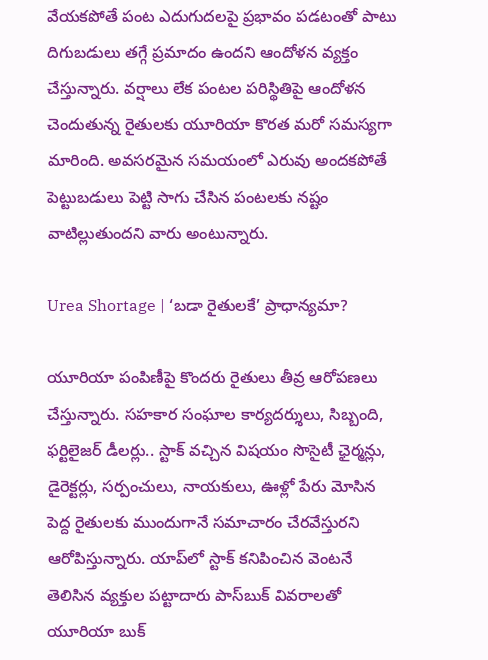వేయకపోతే పంట ఎదుగుదలపై ప్రభావం పడటంతో పాటు దిగుబడులు తగ్గే ప్రమాదం ఉందని ఆందోళన వ్యక్తం చేస్తున్నారు. వర్షాలు లేక పంటల పరిస్థితిపై ఆందోళన చెందుతున్న రైతులకు యూరియా కొరత మరో సమస్యగా మారింది. అవసరమైన సమయంలో ఎరువు అందకపోతే పెట్టుబడులు పెట్టి సాగు చేసిన పంటలకు నష్టం వాటిల్లుతుందని వారు అంటున్నారు.

Urea Shortage | ‘బడా రైతులకే’ ప్రాధాన్యమా?

యూరియా పంపిణీపై కొందరు రైతులు తీవ్ర ఆరోపణలు చేస్తున్నారు. సహకార సంఘాల కార్యదర్శులు, సిబ్బంది, ఫర్టిలైజర్ డీలర్లు.. స్టాక్‌ వచ్చిన విషయం సొసైటీ ఛైర్మన్లు, డైరెక్టర్లు, సర్పంచులు, నాయకులు, ఊళ్లో పేరు మోసిన పెద్ద రైతులకు ముందుగానే సమాచారం చేరవేస్తురని ఆరోపిస్తున్నారు. యాప్‌లో స్టాక్‌ కనిపించిన వెంటనే తెలిసిన వ్యక్తుల పట్టాదారు పాస్‌బుక్‌ వివరాలతో యూరియా బుక్‌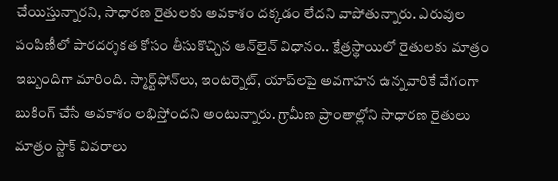చేయిస్తున్నారని, సాధారణ రైతులకు అవకాశం దక్కడం లేదని వాపోతున్నారు. ఎరువుల పంపిణీలో పారదర్శకత కోసం తీసుకొచ్చిన ఆన్‌లైన్ విధానం.. క్షేత్రస్థాయిలో రైతులకు మాత్రం ఇబ్బందిగా మారింది. స్మార్ట్‌ఫోన్‌లు, ఇంటర్నెట్‌, యాప్‌లపై అవగాహన ఉన్నవారికే వేగంగా బుకింగ్‌ చేసే అవకాశం లభిస్తోందని అంటున్నారు. గ్రామీణ ప్రాంతాల్లోని సాధారణ రైతులు మాత్రం స్టాక్‌ వివరాలు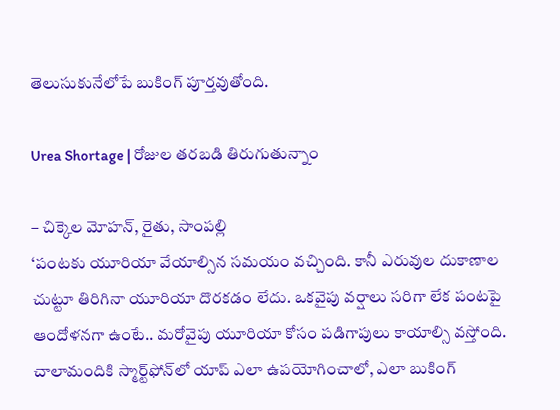తెలుసుకునేలోపే బుకింగ్ పూర్తవుతోంది.

Urea Shortage | రోజుల తరబడి తిరుగుతున్నాం

– చిక్కెల మోహన్, రైతు, సాంపల్లి
‘పంటకు యూరియా వేయాల్సిన సమయం వచ్చింది. కానీ ఎరువుల దుకాణాల చుట్టూ తిరిగినా యూరియా దొరకడం లేదు. ఒకవైపు వర్షాలు సరిగా లేక పంటపై ఆందోళనగా ఉంటే.. మరోవైపు యూరియా కోసం పడిగాపులు కాయాల్సి వస్తోంది. చాలామందికి స్మార్ట్‌ఫోన్‌లో యాప్ ఎలా ఉపయోగించాలో, ఎలా బుకింగ్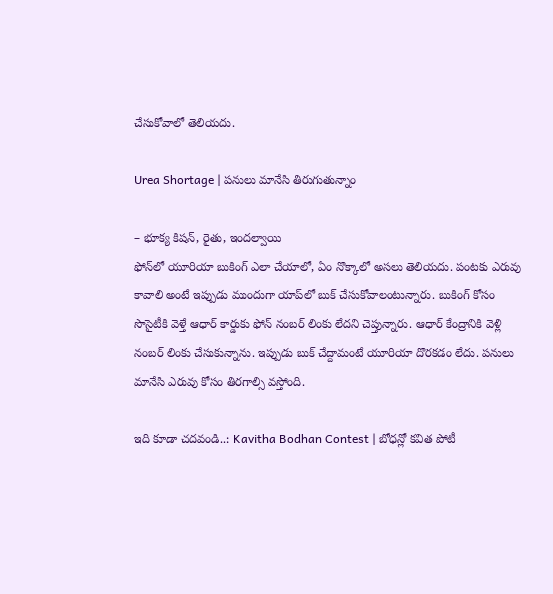చేసుకోవాలో తెలియదు.

Urea Shortage | పనులు మానేసి తిరుగుతున్నాం

– భూక్య కిషన్, రైతు, ఇందల్వాయి
ఫోన్‌లో యూరియా బుకింగ్ ఎలా చేయాలో, ఏం నొక్కాలో అసలు తెలియదు. పంటకు ఎరువు కావాలి అంటే ఇప్పుడు ముందుగా యాప్‌లో బుక్ చేసుకోవాలంటున్నారు. బుకింగ్ కోసం సొసైటీకి వెళ్తే ఆధార్ కార్డుకు ఫోన్ నంబర్ లింకు లేదని చెప్తున్నారు. ఆధార్ కేంద్రానికి వెళ్లి నంబర్ లింకు చేసుకున్నాను. ఇప్పుడు బుక్ చేద్దామంటే యూరియా దొరకడం లేదు. పనులు మానేసి ఎరువు కోసం తిరగాల్సి వస్తోంది.

ఇది కూడా చదవండి..: Kavitha Bodhan Contest | బోధన్లో కవిత పోటీ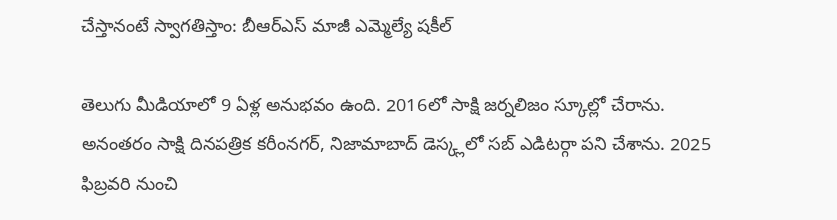చేస్తానంటే స్వాగతిస్తాం: బీఆర్ఎస్ మాజీ ఎమ్మెల్యే షకీల్

తెలుగు మీడియాలో 9 ఏళ్ల అనుభవం ఉంది. 2016లో సాక్షి జర్నలిజం స్కూల్లో చేరాను. అనంతరం సాక్షి దినపత్రిక కరీంనగర్, నిజామాబాద్ డెస్క్లలో సబ్ ఎడిటర్గా పని చేశాను. 2025 ఫిబ్రవరి నుంచి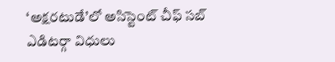‘అక్షరటుడే’లో అసిస్టెంట్ చీఫ్ సబ్ ఎడిటర్గా విధులు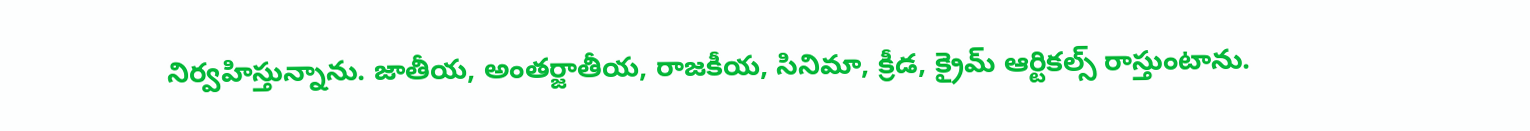నిర్వహిస్తున్నాను. జాతీయ, అంతర్జాతీయ, రాజకీయ, సినిమా, క్రీడ, క్రైమ్ ఆర్టికల్స్ రాస్తుంటాను.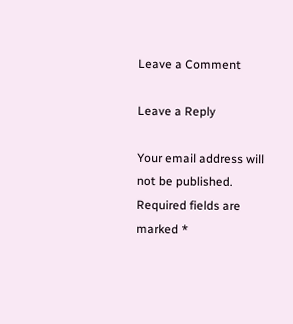Leave a Comment

Leave a Reply

Your email address will not be published. Required fields are marked *